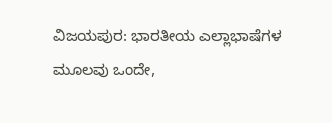ವಿಜಯಪುರ: ಭಾರತೀಯ ಎಲ್ಲಾಭಾಷೆಗಳ ಮೂಲವು ಒಂದೇ,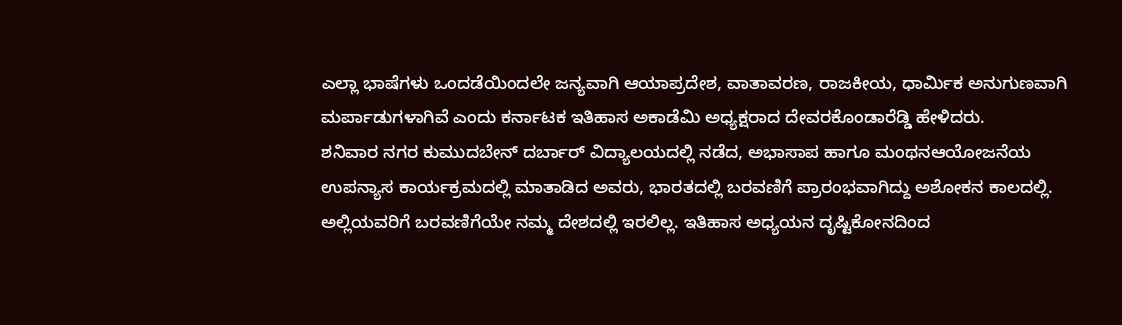ಎಲ್ಲಾ ಭಾಷೆಗಳು ಒಂದಡೆಯಿಂದಲೇ ಜನ್ಯವಾಗಿ ಆಯಾಪ್ರದೇಶ, ವಾತಾವರಣ, ರಾಜಕೀಯ, ಧಾರ್ಮಿಕ ಅನುಗುಣವಾಗಿ ಮರ್ಪಾಡುಗಳಾಗಿವೆ ಎಂದು ಕರ್ನಾಟಕ ಇತಿಹಾಸ ಅಕಾಡೆಮಿ ಅಧ್ಯಕ್ಷರಾದ ದೇವರಕೊಂಡಾರೆಡ್ಡಿ ಹೇಳಿದರು.
ಶನಿವಾರ ನಗರ ಕುಮುದಬೇನ್ ದರ್ಬಾರ್ ವಿದ್ಯಾಲಯದಲ್ಲಿ ನಡೆದ, ಅಭಾಸಾಪ ಹಾಗೂ ಮಂಥನಆಯೋಜನೆಯ ಉಪನ್ಯಾಸ ಕಾರ್ಯಕ್ರಮದಲ್ಲಿ ಮಾತಾಡಿದ ಅವರು, ಭಾರತದಲ್ಲಿ ಬರವಣಿಗೆ ಪ್ರಾರಂಭವಾಗಿದ್ದು ಅಶೋಕನ ಕಾಲದಲ್ಲಿ. ಅಲ್ಲಿಯವರಿಗೆ ಬರವಣಿಗೆಯೇ ನಮ್ಮ ದೇಶದಲ್ಲಿ ಇರಲಿಲ್ಲ. ಇತಿಹಾಸ ಅಧ್ಯಯನ ದೃಷ್ಟಿಕೋನದಿಂದ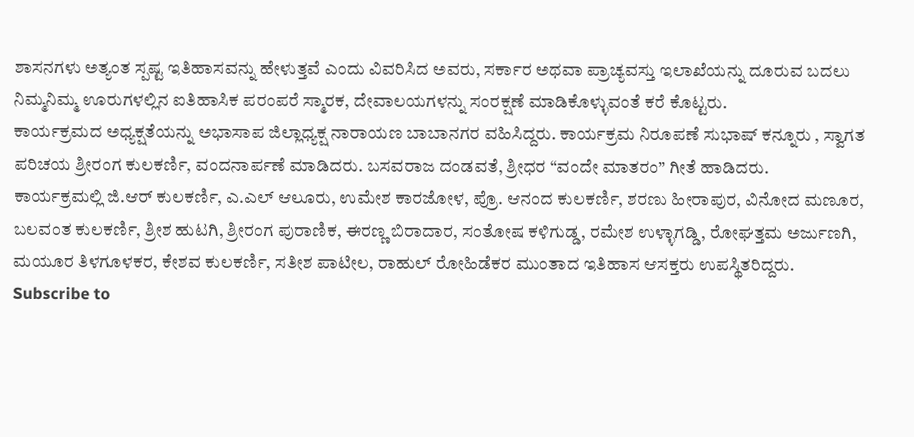ಶಾಸನಗಳು ಅತ್ಯಂತ ಸ್ಪಷ್ಟ ಇತಿಹಾಸವನ್ನು ಹೇಳುತ್ತವೆ ಎಂದು ವಿವರಿಸಿದ ಅವರು, ಸರ್ಕಾರ ಅಥವಾ ಪ್ರಾಚ್ಯವಸ್ತು ಇಲಾಖೆಯನ್ನು ದೂರುವ ಬದಲು ನಿಮ್ಮನಿಮ್ಮ ಊರುಗಳಲ್ಲಿನ ಐತಿಹಾಸಿಕ ಪರಂಪರೆ ಸ್ಮಾರಕ, ದೇವಾಲಯಗಳನ್ನು ಸಂರಕ್ಷಣೆ ಮಾಡಿಕೊಳ್ಳುವಂತೆ ಕರೆ ಕೊಟ್ಟರು.
ಕಾರ್ಯಕ್ರಮದ ಅಧ್ಯಕ್ಷತೆಯನ್ನು ಅಭಾಸಾಪ ಜಿಲ್ಲಾಧ್ಯಕ್ಷ ನಾರಾಯಣ ಬಾಬಾನಗರ ವಹಿಸಿದ್ದರು. ಕಾರ್ಯಕ್ರಮ ನಿರೂಪಣೆ ಸುಭಾಷ್ ಕನ್ನೂರು , ಸ್ವಾಗತ ಪರಿಚಯ ಶ್ರೀರಂಗ ಕುಲಕರ್ಣಿ, ವಂದನಾರ್ಪಣೆ ಮಾಡಿದರು. ಬಸವರಾಜ ದಂಡವತೆ, ಶ್ರೀಧರ “ವಂದೇ ಮಾತರಂ” ಗೀತೆ ಹಾಡಿದರು.
ಕಾರ್ಯಕ್ರಮಲ್ಲಿ ಜಿ.ಆರ್ ಕುಲಕರ್ಣಿ, ಎ.ಎಲ್ ಆಲೂರು, ಉಮೇಶ ಕಾರಜೋಳ, ಪ್ರೊ. ಆನಂದ ಕುಲಕರ್ಣಿ, ಶರಣು ಹೀರಾಪುರ, ವಿನೋದ ಮಣೂರ, ಬಲವಂತ ಕುಲಕರ್ಣಿ, ಶ್ರೀಶ ಹುಟಗಿ, ಶ್ರೀರಂಗ ಪುರಾಣಿಕ, ಈರಣ್ಣ ಬಿರಾದಾರ, ಸಂತೋಷ ಕಳಿಗುಡ್ಡ, ರಮೇಶ ಉಳ್ಳಾಗಡ್ಡಿ, ರೋಘತ್ತಮ ಅರ್ಜುಣಗಿ, ಮಯೂರ ತಿಳಗೂಳಕರ, ಕೇಶವ ಕುಲಕರ್ಣಿ, ಸತೀಶ ಪಾಟೀಲ, ರಾಹುಲ್ ರೋಹಿಡೆಕರ ಮುಂತಾದ ಇತಿಹಾಸ ಆಸಕ್ತರು ಉಪಸ್ಥಿತರಿದ್ದರು.
Subscribe to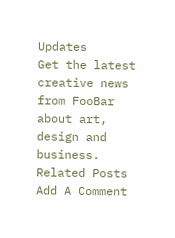Updates
Get the latest creative news from FooBar about art, design and business.
Related Posts
Add A Comment